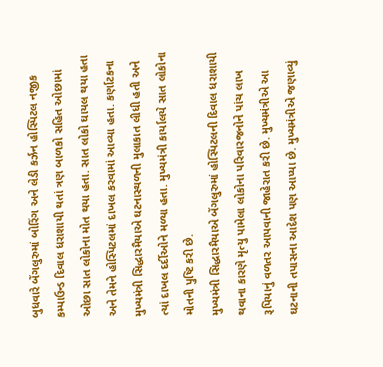બુધવારે બેંગલુરુમાં બોરિંગ અને લેડી કર્ઝન હોસ્પિટલ નજીક કમ્પાઉન્ડ દિવાલ ધરાશાયી થતાં ત્રણ બાળકો સહિત ઓછામાં ઓછા સાત લોકોના મોત થયા હતા. સાત લોકો ઘાયલ થયા હતા અને તેમને હોસ્પિટલમાં દાખલ કરવામાં આવ્યા હતા. કર્ણાટકના મુખ્યમંત્રી સિદ્ધારમૈયાએ ઘટનાસ્થળની મુલાકાત લીધી હતી અને ત્યાં દાખલ દર્દીઓને મળ્યા હતા. મુખ્યમંત્રી કાર્યાલયે સાત લોકોના મોતની પુષ્ટિ કરી છે.
મુખ્યમંત્રી સિદ્ધારમૈયાએ બેંગલુરુમાં હોસ્પિટલની દિવાલ ધરાશાયી થવાના કારણે મૃત્યુ પામેલા લોકોના પરિવારજનોને પાંચ લાખ રૂપિયાનું વળતર આપવાની જાહેરાત કરી છે. મુખ્યમંત્રીએ આ ઘટનાની તપાસના આદેશ પણ આપ્યા છે. મુખ્યમંત્રીએ જણાવ્યું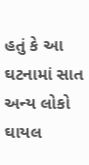હતું કે આ ઘટનામાં સાત અન્ય લોકો ઘાયલ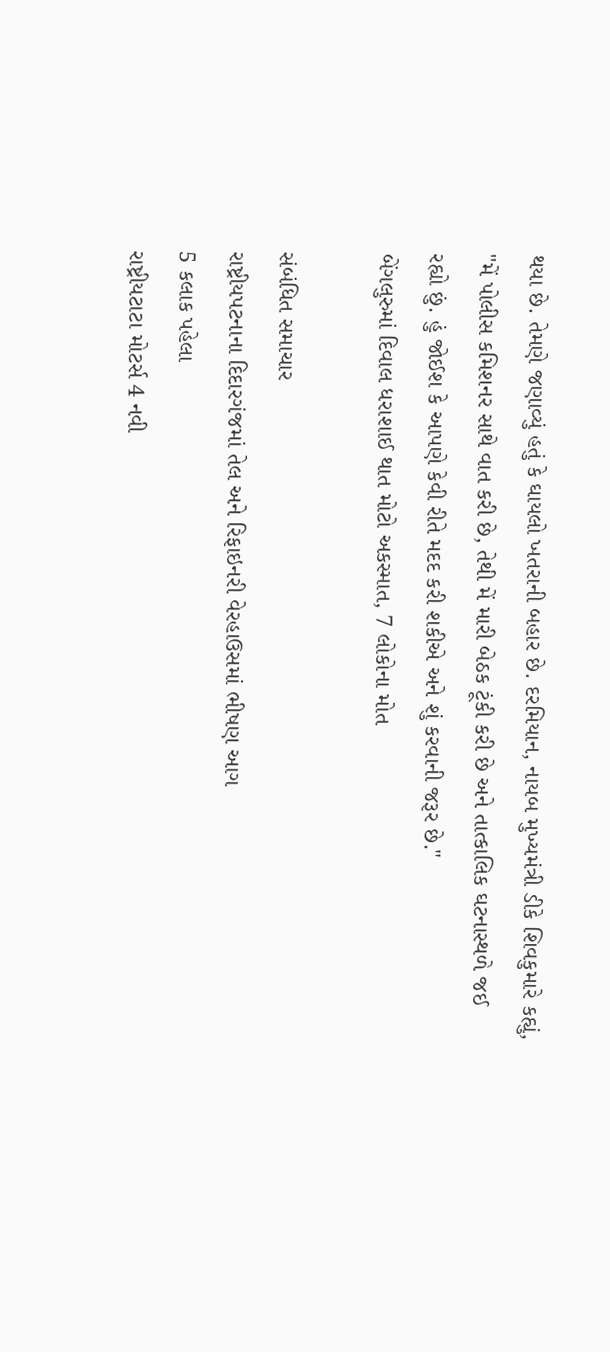થયા છે. તેમણે જણાવ્યું હતું કે ઘાયલો ખતરાની બહાર છે. દરમિયાન, નાયબ મુખ્યમંત્રી ડીકે શિવકુમારે કહ્યું, "મેં પોલીસ કમિશનર સાથે વાત કરી છે, તેથી મેં મારી બેઠક ટૂંકી કરી છે અને તાત્કાલિક ઘટનાસ્થળે જઈ રહ્યો છું. હું જોઈશ કે આપણે કેવી રીતે મદદ કરી શકીએ અને શું કરવાની જરૂર છે."
બેંગલુરુમાં દિવાલ ધરાશાઈ થાત મોટો અકસ્માત, 7 લોકોના મોત

સંબંધિત સમાચાર
રાષ્ટ્રીયપટનાના દિદારગંજમાં તેલ અને રિફાઇનરી વેરહાઉસમાં ભીષણ આગ
5 કલાક પહેલા
રાષ્ટ્રીયટાટા મોટર્સ 4 નવી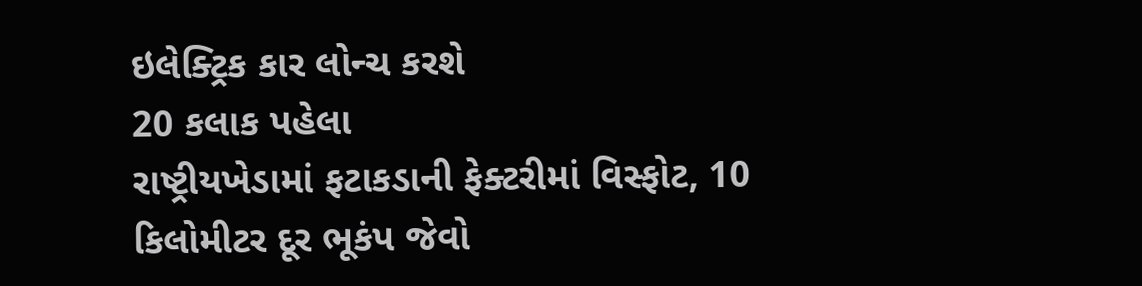ઇલેક્ટ્રિક કાર લોન્ચ કરશે
20 કલાક પહેલા
રાષ્ટ્રીયખેડામાં ફટાકડાની ફેક્ટરીમાં વિસ્ફોટ, 10 કિલોમીટર દૂર ભૂકંપ જેવો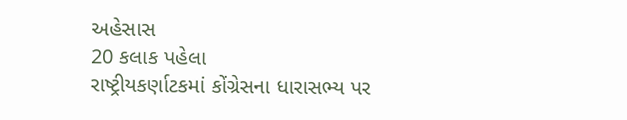અહેસાસ
20 કલાક પહેલા
રાષ્ટ્રીયકર્ણાટકમાં કોંગ્રેસના ધારાસભ્ય પર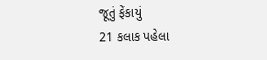જૂતું ફેંકાયું
21 કલાક પહેલા